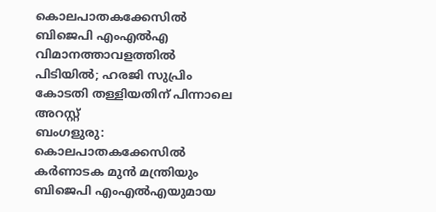കൊലപാതകക്കേസിൽ ബിജെപി എംഎൽഎ വിമാനത്താവളത്തിൽ പിടിയിൽ; ഹരജി സുപ്രിം കോടതി തള്ളിയതിന് പിന്നാലെ അറസ്റ്റ്
ബംഗളുരു: കൊലപാതകക്കേസിൽ കർണാടക മുൻ മന്ത്രിയും ബിജെപി എംഎൽഎയുമായ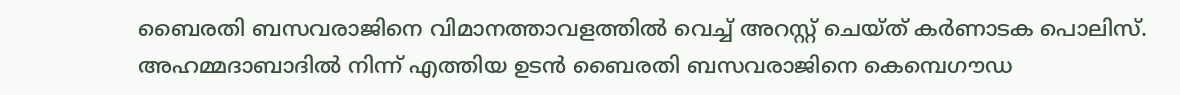ബൈരതി ബസവരാജിനെ വിമാനത്താവളത്തിൽ വെച്ച് അറസ്റ്റ് ചെയ്ത് കർണാടക പൊലിസ്. അഹമ്മദാബാദിൽ നിന്ന് എത്തിയ ഉടൻ ബൈരതി ബസവരാജിനെ കെമ്പെഗൗഡ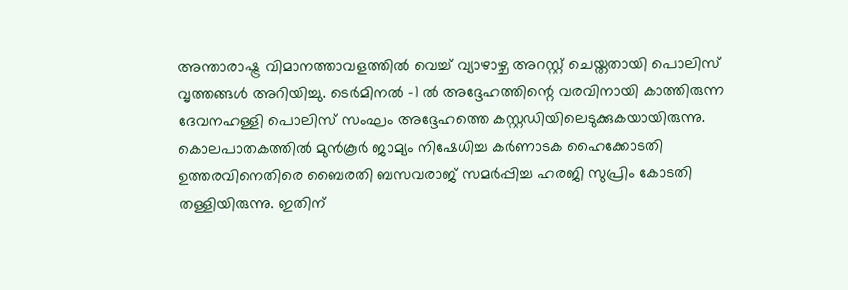അന്താരാഷ്ട്ര വിമാനത്താവളത്തിൽ വെച്ച് വ്യാഴാഴ്ച അറസ്റ്റ് ചെയ്തതായി പൊലിസ് വൃത്തങ്ങൾ അറിയിച്ചു. ടെർമിനൽ -1 ൽ അദ്ദേഹത്തിന്റെ വരവിനായി കാത്തിരുന്ന ദേവനഹള്ളി പൊലിസ് സംഘം അദ്ദേഹത്തെ കസ്റ്റഡിയിലെടുക്കുകയായിരുന്നു.
കൊലപാതകത്തിൽ മുൻകൂർ ജാമ്യം നിഷേധിച്ച കർണാടക ഹൈക്കോടതി ഉത്തരവിനെതിരെ ബൈരതി ബസവരാജ് സമർപ്പിച്ച ഹരജി സുപ്രിം കോടതി തള്ളിയിരുന്നു. ഇതിന്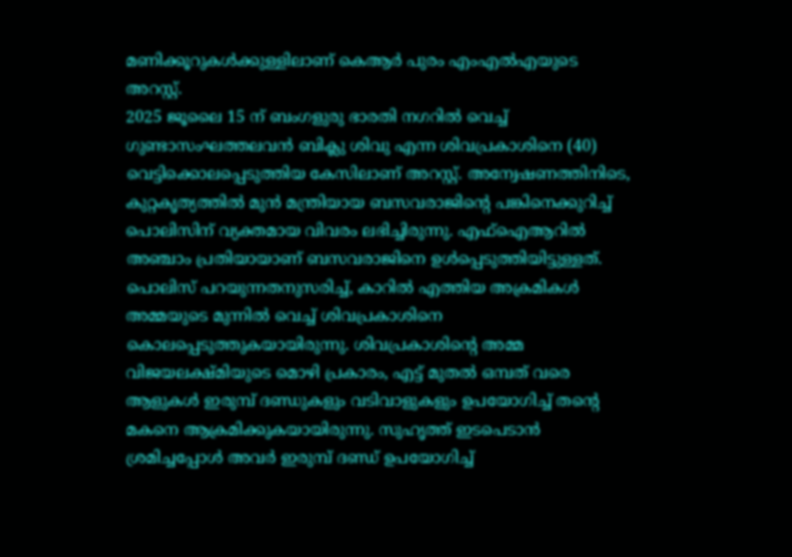മണിക്കൂറുകൾക്കുള്ളിലാണ് കെആർ പുരം എംഎൽഎയുടെ അറസ്റ്റ്.
2025 ജൂലൈ 15 ന് ബംഗളുരു ഭാരതി നഗറിൽ വെച്ച് ഗുണ്ടാസംഘത്തലവൻ ബിക്ലു ശിവു എന്ന ശിവപ്രകാശിനെ (40) വെട്ടിക്കൊലപ്പെടുത്തിയ കേസിലാണ് അറസ്റ്റ്. അന്വേഷണത്തിനിടെ, കുറ്റകൃത്യത്തിൽ മുൻ മന്ത്രിയായ ബസവരാജിന്റെ പങ്കിനെക്കുറിച്ച് പൊലിസിന് വ്യക്തമായ വിവരം ലഭിച്ചിരുന്നു. എഫ്ഐആറിൽ അഞ്ചാം പ്രതിയായാണ് ബസവരാജിനെ ഉൾപ്പെടുത്തിയിട്ടുള്ളത്.
പൊലിസ് പറയുന്നതനുസരിച്ച്, കാറിൽ എത്തിയ അക്രമികൾ അമ്മയുടെ മുന്നിൽ വെച്ച് ശിവപ്രകാശിനെ കൊലപ്പെടുത്തുകയായിരുന്നു. ശിവപ്രകാശിന്റെ അമ്മ വിജയലക്ഷ്മിയുടെ മൊഴി പ്രകാരം, എട്ട് മുതൽ ഒമ്പത് വരെ ആളുകൾ ഇരുമ്പ് ദണ്ഡുകളും വടിവാളുകളും ഉപയോഗിച്ച് തന്റെ മകനെ ആക്രമിക്കുകയായിരുന്നു. സുഹൃത്ത് ഇടപെടാൻ ശ്രമിച്ചപ്പോൾ അവർ ഇരുമ്പ് ദണ്ഡ് ഉപയോഗിച്ച്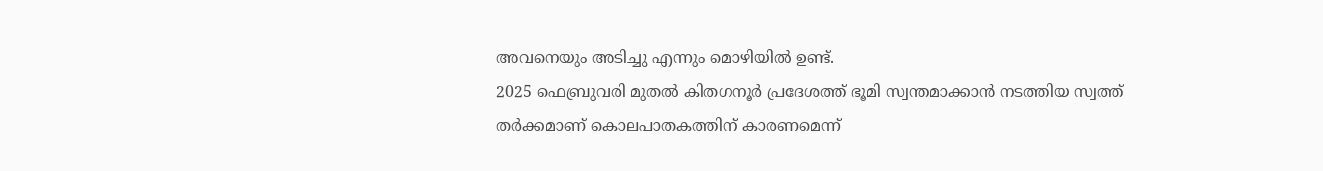അവനെയും അടിച്ചു എന്നും മൊഴിയിൽ ഉണ്ട്.
2025 ഫെബ്രുവരി മുതൽ കിതഗനൂർ പ്രദേശത്ത് ഭൂമി സ്വന്തമാക്കാൻ നടത്തിയ സ്വത്ത് തർക്കമാണ് കൊലപാതകത്തിന് കാരണമെന്ന്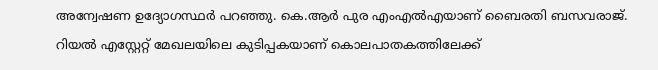അന്വേഷണ ഉദ്യോഗസ്ഥർ പറഞ്ഞു. കെ.ആർ പുര എംഎൽഎയാണ് ബൈരതി ബസവരാജ്. റിയൽ എസ്റ്റേറ്റ് മേഖലയിലെ കുടിപ്പകയാണ് കൊലപാതകത്തിലേക്ക്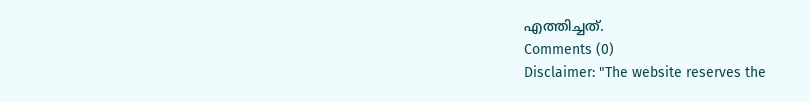എത്തിച്ചത്.
Comments (0)
Disclaimer: "The website reserves the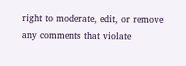right to moderate, edit, or remove any comments that violate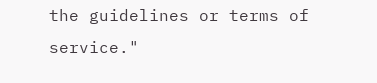the guidelines or terms of service."